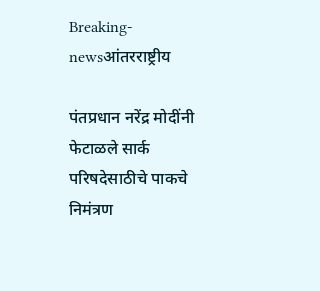Breaking-newsआंतरराष्ट्रीय

पंतप्रधान नरेंद्र मोदींनी फेटाळले सार्क परिषदेसाठीचे पाकचे निमंत्रण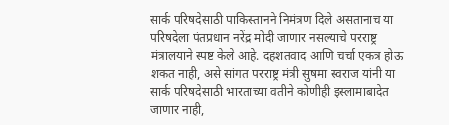सार्क परिषदेसाठी पाकिस्तानने निमंत्रण दिले असतानाच या परिषदेला पंतप्रधान नरेंद्र मोदी जाणार नसल्याचे परराष्ट्र मंत्रालयाने स्पष्ट केले आहे. दहशतवाद आणि चर्चा एकत्र होऊ शकत नाही, असे सांगत परराष्ट्र मंत्री सुषमा स्वराज यांनी या सार्क परिषदेसाठी भारताच्या वतीने कोणीही इस्लामाबादेत जाणार नाही,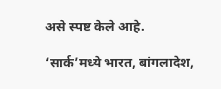असे स्पष्ट केले आहे.

‘सार्क’मध्ये भारत, बांगलादेश,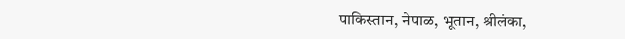पाकिस्तान, नेपाळ, भूतान, श्रीलंका,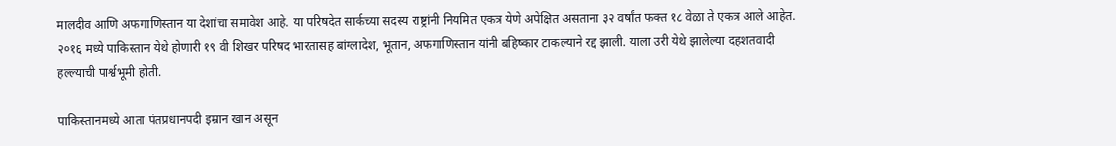मालदीव आणि अफगाणिस्तान या देशांचा समावेश आहे. या परिषदेत सार्कच्या सदस्य राष्ट्रांनी नियमित एकत्र येणे अपेक्षित असताना ३२ वर्षांत फक्त १८ वेळा ते एकत्र आले आहेत. २०१६ मध्ये पाकिस्तान येथे होणारी १९ वी शिखर परिषद भारतासह बांग्लादेश, भूतान, अफगाणिस्तान यांनी बहिष्कार टाकल्याने रद्द झाली. याला उरी येथे झालेल्या दहशतवादी हल्ल्याची पार्श्वभूमी होती.

पाकिस्तानमध्ये आता पंतप्रधानपदी इम्रान खान असून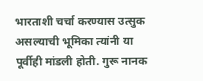भारताशी चर्चा करण्यास उत्सुक असल्याची भूमिका त्यांनी या पूर्वीही मांडली होती. गुरू नानक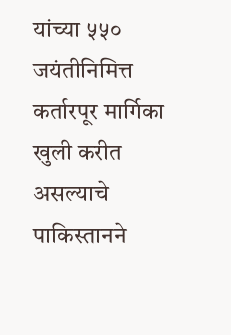यांच्या ५५० जयंतीनिमित्त कर्तारपूर मार्गिका खुली करीत असल्याचे पाकिस्तानने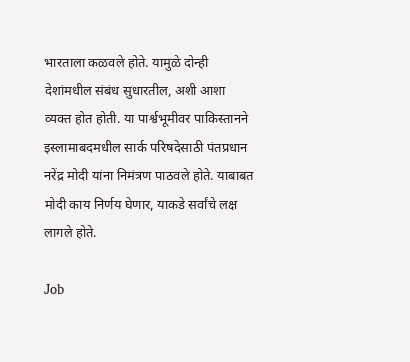भारताला कळवले होते. यामुळे दोन्ही देशांमधील संबंध सुधारतील, अशी आशा व्यक्त होत होती. या पार्श्वभूमीवर पाकिस्तानने इस्लामाबदमधील सार्क परिषदेसाठी पंतप्रधान नरेंद्र मोदी यांना निमंत्रण पाठवले होते. याबाबत मोदी काय निर्णय घेणार, याकडे सर्वांचे लक्ष लागले होते.

Job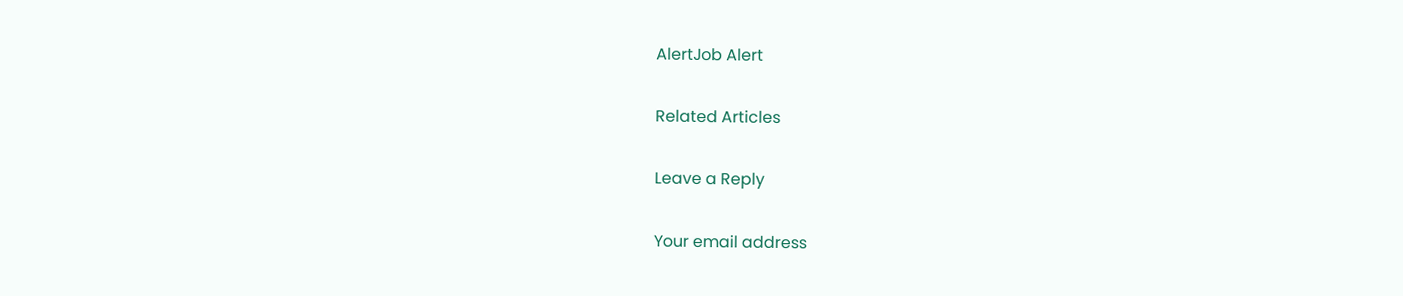AlertJob Alert

Related Articles

Leave a Reply

Your email address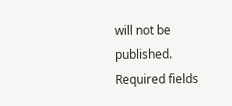will not be published. Required fields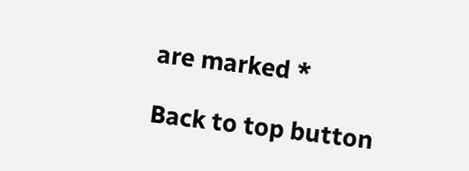are marked *

Back to top button